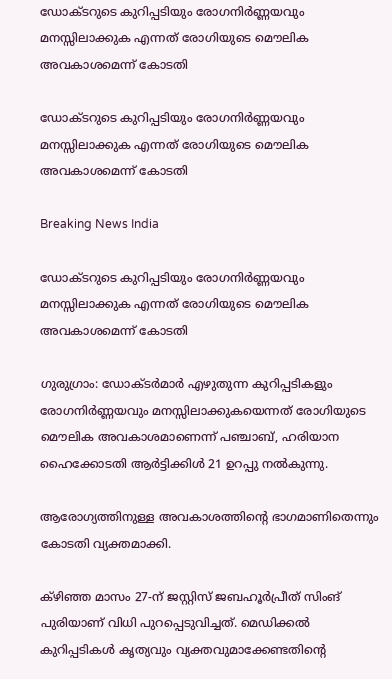ഡോക്ടറുടെ കുറിപ്പടിയും രോഗനിര്‍ണ്ണയവും മനസ്സിലാക്കുക എന്നത് രോഗിയുടെ മൌലിക അവകാശമെന്ന് കോടതി

ഡോക്ടറുടെ കുറിപ്പടിയും രോഗനിര്‍ണ്ണയവും മനസ്സിലാക്കുക എന്നത് രോഗിയുടെ മൌലിക അവകാശമെന്ന് കോടതി

Breaking News India

ഡോക്ടറുടെ കുറിപ്പടിയും രോഗനിര്‍ണ്ണയവും മനസ്സിലാക്കുക എന്നത് രോഗിയുടെ മൌലിക അവകാശമെന്ന് കോടതി

ഗുരുഗ്രാം: ഡോക്ടര്‍മാര്‍ എഴുതുന്ന കുറിപ്പടികളും രോഗനിര്‍ണ്ണയവും മനസ്സിലാക്കുകയെന്നത് രോഗിയുടെ മൌലിക അവകാശമാണെന്ന് പഞ്ചാബ്, ഹരിയാന ഹൈക്കോടതി ആര്‍ട്ടിക്കിള്‍ 21 ഉറപ്പു നല്‍കുന്നു.

ആരോഗ്യത്തിനുള്ള അവകാശത്തിന്റെ ഭാഗമാണിതെന്നും കോടതി വ്യക്തമാക്കി.

ക്ഴിഞ്ഞ മാസം 27-ന് ജസ്റ്റിസ് ജബഹൂര്‍പ്രീത് സിംങ് പുരിയാണ് വിധി പുറപ്പെടുവിച്ചത്. മെഡിക്കല്‍ കുറിപ്പടികള്‍ കൃത്യവും വ്യക്തവുമാക്കേണ്ടതിന്റെ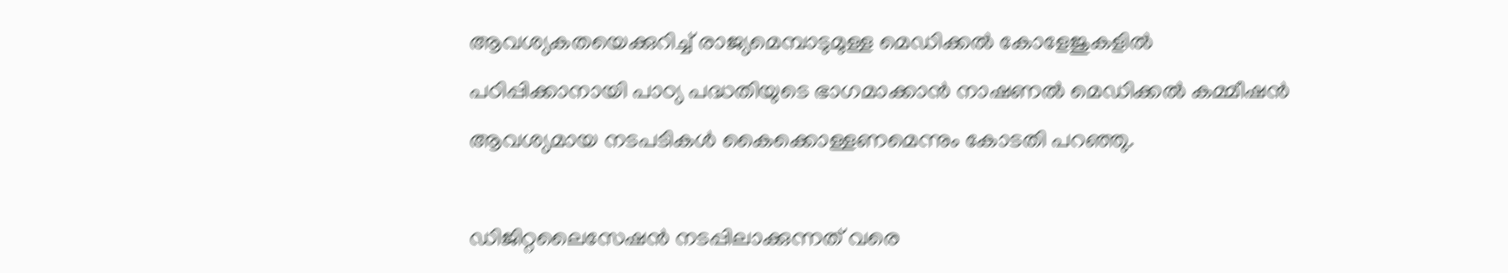ആവശ്യകതയെക്കുറിച്ച് രാജ്യമെമ്പാടുമുള്ള മെഡിക്കല്‍ കോളേജുകളില്‍ പഠിപ്പിക്കാനായി പാഠ്യ പദ്ധതിയുടെ ഭാഗമാക്കാന്‍ നാഷണല്‍ മെഡിക്കല്‍ കമ്മീഷന്‍ ആവശ്യമായ നടപടികള്‍ കൈക്കൊള്ളണമെന്നും കോടതി പറഞ്ഞു.

ഡിജിറ്റലൈസേഷന്‍ നടപ്പിലാക്കുന്നത് വരെ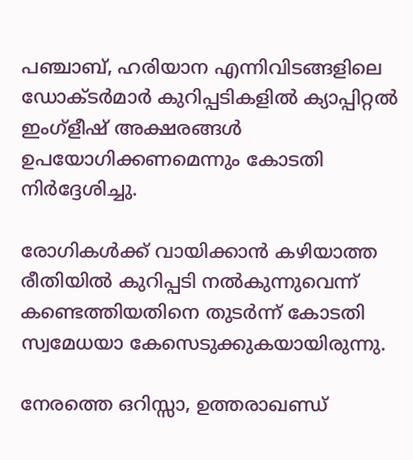പഞ്ചാബ്, ഹരിയാന എന്നിവിടങ്ങളിലെ ഡോക്ടര്‍മാര്‍ കുറിപ്പടികളില്‍ ക്യാപ്പിറ്റല്‍ ഇംഗ്ളീഷ് അക്ഷരങ്ങള്‍ ഉപയോഗിക്കണമെന്നും കോടതി നിര്‍ദ്ദേശിച്ചു.

രോഗികള്‍ക്ക് വായിക്കാന്‍ കഴിയാത്ത രീതിയില്‍ കുറിപ്പടി നല്‍കുന്നുവെന്ന് കണ്ടെത്തിയതിനെ തുടര്‍ന്ന് കോടതി സ്വമേധയാ കേസെടുക്കുകയായിരുന്നു.

നേരത്തെ ഒറിസ്സാ, ഉത്തരാഖണ്ഡ്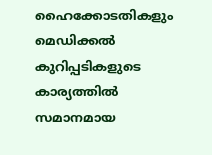ഹൈക്കോടതികളും മെഡിക്കല്‍ കുറിപ്പടികളുടെ കാര്യത്തില്‍ സമാനമായ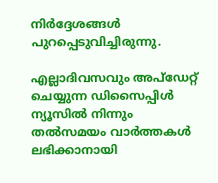നിര്‍ദ്ദേശങ്ങള്‍ പുറപ്പെടുവിച്ചിരുന്നു.

എല്ലാദിവസവും അപ്ഡേറ്റ് ചെയ്യുന്ന ഡിസൈപ്പിൾ ന്യൂസിൽ നിന്നും തൽസമയം വാർത്തകൾ ലഭിക്കാനായി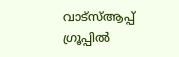വാട്സ്ആപ്പ് ഗ്രൂപ്പിൽ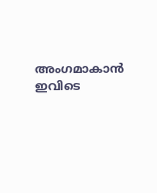അംഗമാകാൻ ഇവിടെ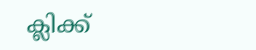ക്ലിക്ക്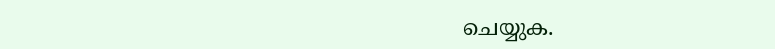ചെയ്യുക.